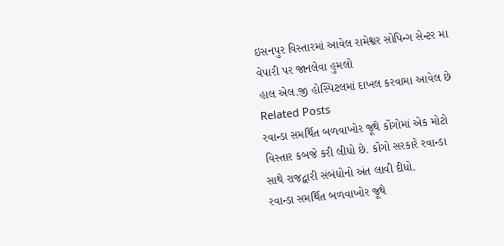ઇસનપુર વિસ્તારમાં આવેલ રામેશ્વર સોપિન્ગ સેન્ટર મા વેપારી પર જાનલેવા હુમલો
હાલ એલ.જી હોસ્પિટલમાં દાખલ કરવામા આવેલ છે
Related Posts
રવાન્ડા સમર્થિત બળવાખોર જૂથે કોંગોમાં એક મોટો વિસ્તાર કબજે કરી લીધો છે. કોંગો સરકારે રવાન્ડા સાથે રાજદ્વારી સંબંધોનો અંત લાવી દીધો.
રવાન્ડા સમર્થિત બળવાખોર જૂથે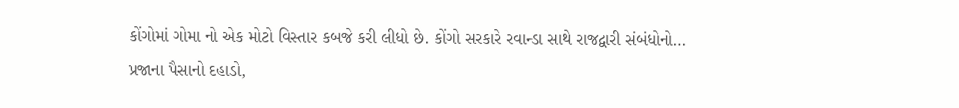કોંગોમાં ગોમા નો એક મોટો વિસ્તાર કબજે કરી લીધો છે. કોંગો સરકારે રવાન્ડા સાથે રાજદ્વારી સંબંધોનો…
પ્રજાના પૈસાનો દહાડો,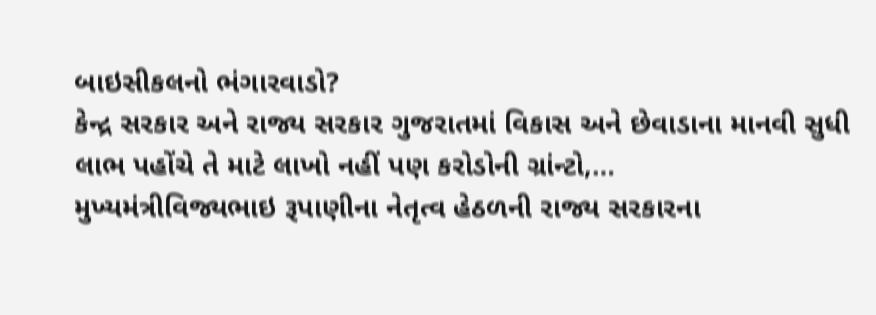બાઇસીકલનો ભંગારવાડો?
કેન્દ્ર સરકાર અને રાજ્ય સરકાર ગુજરાતમાં વિકાસ અને છેવાડાના માનવી સુધી લાભ પહોંચે તે માટે લાખો નહીં પણ કરોડોની ગ્રાંન્ટો,…
મુખ્યમંત્રીવિજ્યભાઇ રૂપાણીના નેતૃત્વ હેઠળની રાજ્ય સરકારના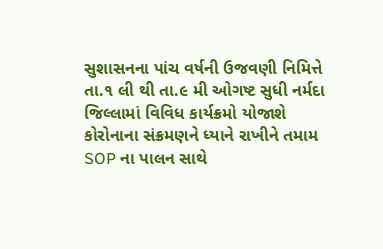સુશાસનના પાંચ વર્ષની ઉજવણી નિમિત્તે તા.૧ લી થી તા.૯ મી ઓગષ્ટ સુધી નર્મદા જિલ્લામાં વિવિધ કાર્યક્રમો યોજાશે
કોરોનાના સંક્રમણને ધ્યાને રાખીને તમામ SOP ના પાલન સાથે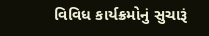વિવિધ કાર્યક્રમોનું સુચારૂં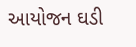આયોજન ઘડી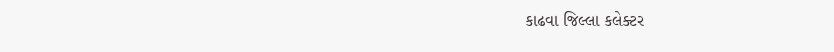કાઢવા જિલ્લા કલેક્ટર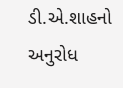ડી.એ.શાહનો અનુરોધ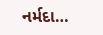નર્મદા…